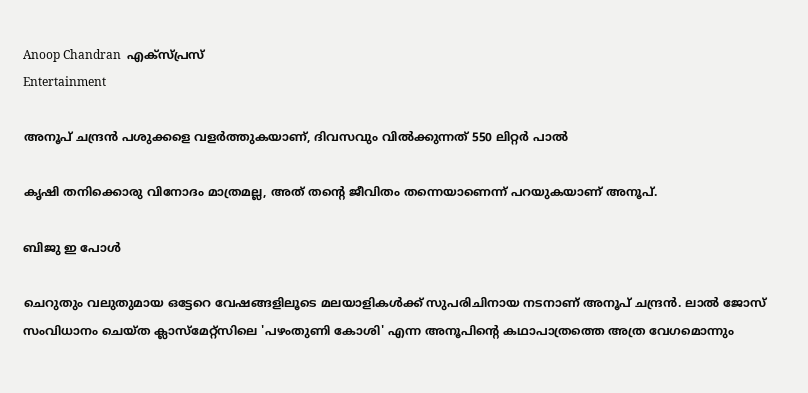Anoop Chandran  എക്സ്പ്രസ്
Entertainment

അനൂപ് ചന്ദ്രൻ പശുക്കളെ വളര്‍ത്തുകയാണ്, ദിവസവും വില്‍ക്കുന്നത് 550 ലിറ്റര്‍ പാല്‍

കൃഷി തനിക്കൊരു വിനോദം മാത്രമല്ല, അത് തന്റെ ജീവിതം തന്നെയാണെന്ന് പറയുകയാണ് അനൂപ്.

ബിജു ഇ പോൾ

ചെറുതും വലുതുമായ ഒട്ടേറെ വേഷങ്ങളിലൂടെ മലയാളികൾക്ക് സുപരിചിനായ നടനാണ് അനൂപ് ചന്ദ്രൻ. ലാൽ ജോസ് സംവിധാനം ചെയ്ത ക്ലാസ്മേറ്റ്സിലെ 'പഴംതുണി കോശി' എന്ന അനൂപിന്റെ കഥാപാത്രത്തെ അത്ര വേഗമൊന്നും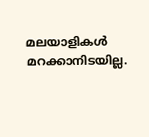മലയാളികൾ മറക്കാനിടയില്ല.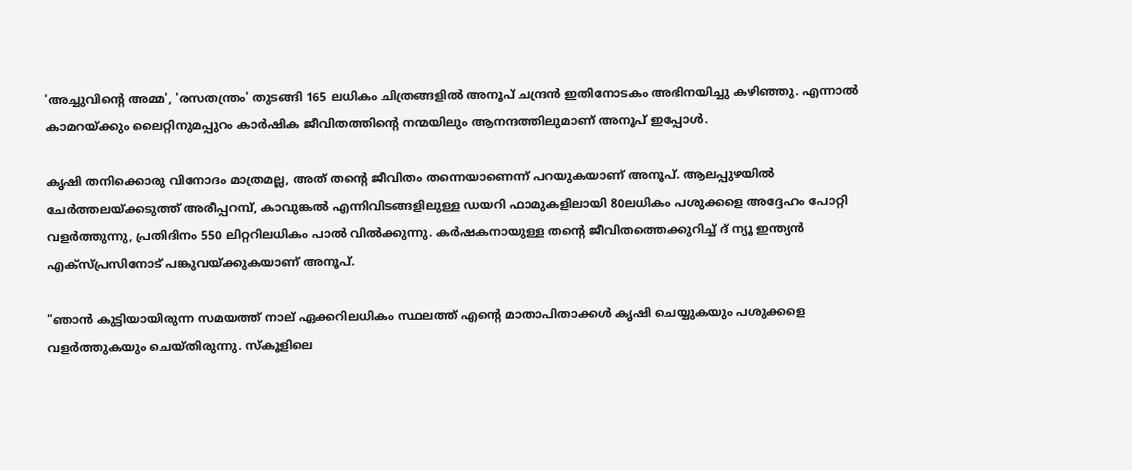'അച്ചുവിന്റെ അമ്മ', 'രസതന്ത്രം' തുടങ്ങി 165 ലധികം ചിത്രങ്ങളിൽ അനൂപ് ചന്ദ്രൻ ഇതിനോടകം അഭിനയിച്ചു കഴിഞ്ഞു. എന്നാൽ കാമറയ്ക്കും ലൈറ്റിനുമപ്പുറം കാർഷിക ജീവിതത്തിന്റെ നന്മയിലും ആനന്ദത്തിലുമാണ് അനൂപ് ഇപ്പോൾ.

കൃഷി തനിക്കൊരു വിനോദം മാത്രമല്ല, അത് തന്റെ ജീവിതം തന്നെയാണെന്ന് പറയുകയാണ് അനൂപ്. ആലപ്പുഴയിൽ ചേർത്തലയ്ക്കടുത്ത് അരീപ്പറമ്പ്, കാവുങ്കൽ എന്നിവിടങ്ങളിലുള്ള ഡയറി ഫാമുകളിലായി 80ലധികം പശുക്കളെ അദ്ദേഹം പോറ്റി വളർത്തുന്നു, പ്രതിദിനം 550 ലിറ്ററിലധികം പാൽ വിൽക്കുന്നു. കർഷകനായുള്ള തന്റെ ജീവിതത്തെക്കുറിച്ച് ദ് ന്യൂ ഇന്ത്യൻ എക്സ്പ്രസിനോട് പങ്കുവയ്ക്കുകയാണ് അനൂപ്.

"ഞാൻ കുട്ടിയായിരുന്ന സമയത്ത് നാല് ഏക്കറിലധികം സ്ഥലത്ത് എന്റെ മാതാപിതാക്കൾ കൃഷി ചെയ്യുകയും പശുക്കളെ വളർത്തുകയും ചെയ്തിരുന്നു. സ്കൂളിലെ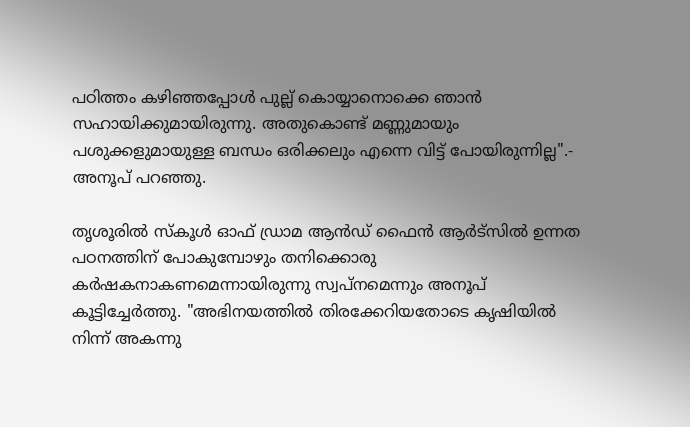പഠിത്തം കഴിഞ്ഞപ്പോൾ പുല്ല് കൊയ്യാനൊക്കെ ഞാൻ സഹായിക്കുമായിരുന്നു. അതുകൊണ്ട് മണ്ണുമായും പശുക്കളുമായുള്ള ബന്ധം ഒരിക്കലും എന്നെ വിട്ട് പോയിരുന്നില്ല".- അനൂപ് പറഞ്ഞു.

തൃശൂരിൽ സ്കൂൾ ഓഫ് ഡ്രാമ ആൻഡ് ഫൈൻ ആർട്‌സിൽ ഉന്നത പഠനത്തിന് പോകുമ്പോഴും തനിക്കൊരു കർഷകനാകണമെന്നായിരുന്നു സ്വപ്നമെന്നും അനൂപ് കൂട്ടിച്ചേർത്തു. "അഭിനയത്തിൽ തിരക്കേറിയതോടെ കൃഷിയിൽ നിന്ന് അകന്നു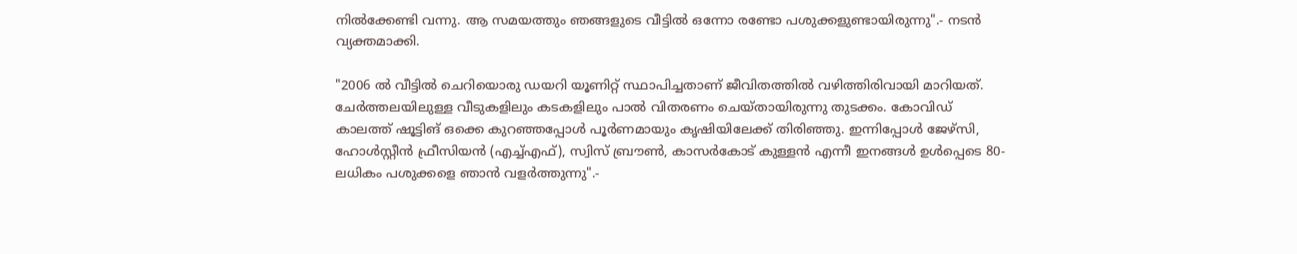നിൽക്കേണ്ടി വന്നു. ആ സമയത്തും ഞങ്ങളുടെ വീട്ടിൽ ഒന്നോ രണ്ടോ പശുക്കളുണ്ടായിരുന്നു".- നടൻ വ്യക്തമാക്കി.

"2006 ൽ വീട്ടിൽ ചെറിയൊരു ഡയറി യൂണിറ്റ് സ്ഥാപിച്ചതാണ് ജീവിതത്തിൽ വഴിത്തിരിവായി മാറിയത്. ചേർത്തലയിലുള്ള വീടുകളിലും കടകളിലും പാൽ വിതരണം ചെയ്തായിരുന്നു തുടക്കം. കോവിഡ് കാലത്ത് ഷൂട്ടിങ് ഒക്കെ കുറഞ്ഞപ്പോൾ പൂർണമായും കൃഷിയിലേക്ക് തിരിഞ്ഞു. ഇന്നിപ്പോൾ ജേഴ്സി, ഹോൾസ്റ്റീൻ ഫ്രീസിയൻ (എച്ച്എഫ്), സ്വിസ് ബ്രൗൺ, കാസർകോട് കുള്ളൻ എന്നീ ഇനങ്ങൾ ഉൾപ്പെടെ 80-ലധികം പശുക്കളെ ഞാൻ വളർത്തുന്നു".-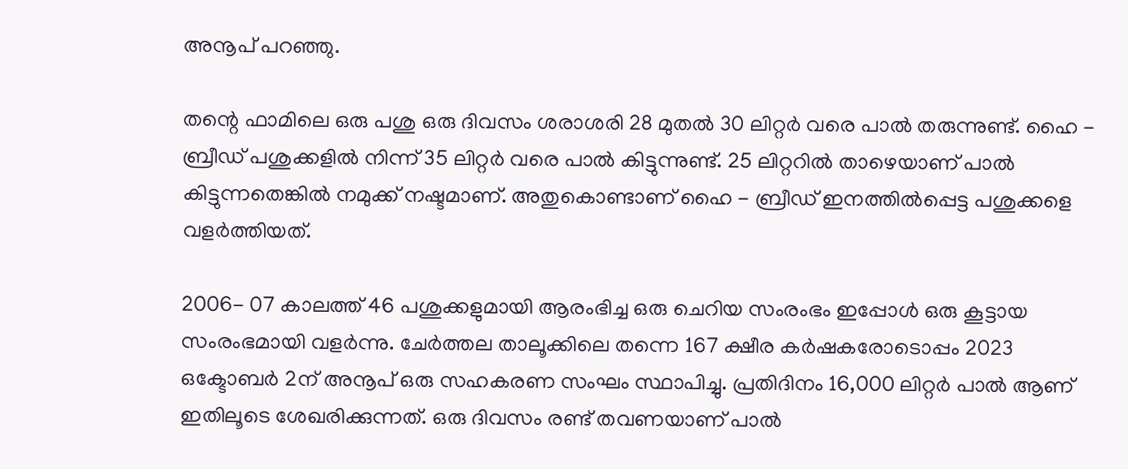അനൂപ് പറ‍ഞ്ഞു.

തന്റെ ഫാമിലെ ഒരു പശു ഒരു ദിവസം ശരാശരി 28 മുതൽ 30 ലിറ്റർ വരെ പാൽ തരുന്നുണ്ട്. ഹൈ - ബ്രീഡ് പശുക്കളിൽ നിന്ന് ‍35 ലിറ്റർ വരെ പാൽ കിട്ടുന്നുണ്ട്. 25 ലിറ്ററിൽ താഴെയാണ് പാൽ കിട്ടുന്നതെങ്കിൽ നമുക്ക് നഷ്ടമാണ്. അതുകൊണ്ടാണ് ഹൈ - ബ്രീഡ് ഇനത്തിൽപ്പെട്ട പശുക്കളെ വളർത്തിയത്.

2006- 07 കാലത്ത് 46 പശുക്കളുമായി ആരംഭിച്ച ഒരു ചെറിയ സംരംഭം ഇപ്പോൾ ഒരു കൂട്ടായ സംരംഭമായി വളർന്നു. ചേർത്തല താലൂക്കിലെ തന്നെ 167 ക്ഷീര കർഷകരോടൊപ്പം 2023 ഒക്ടോബർ 2ന് അനൂപ് ഒരു സഹകരണ സംഘം സ്ഥാപിച്ചു. പ്രതിദിനം 16,000 ലിറ്റർ പാൽ ആണ് ഇതിലൂടെ ശേഖരിക്കുന്നത്. ഒരു ദിവസം രണ്ട് തവണയാണ് പാൽ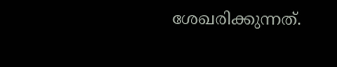ശേഖരിക്കുന്നത്.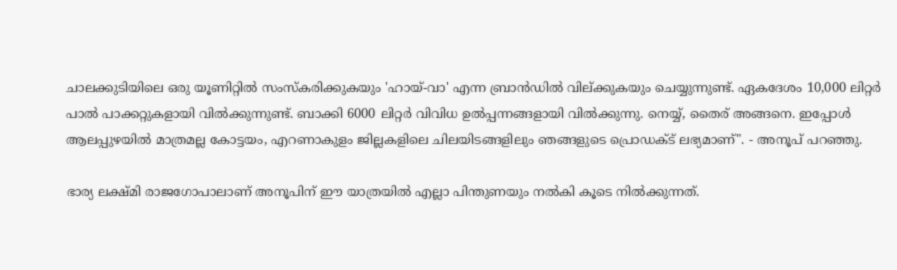ചാലക്കുടിയിലെ ഒരു യൂണിറ്റിൽ സംസ്കരിക്കുകയും 'ഹായ്-വാ' എന്ന ബ്രാൻഡിൽ വില്ക്കുകയും ചെയ്യുന്നുണ്ട്. ഏകദേശം 10,000 ലിറ്റർ പാൽ പാക്കറ്റുകളായി വിൽക്കുന്നുണ്ട്. ബാക്കി 6000 ലിറ്റർ വിവിധ ഉൽപ്പന്നങ്ങളായി വിൽക്കുന്നു. നെയ്യ്, തൈര് അങ്ങനെ. ഇപ്പോൾ ആലപ്പുഴയിൽ മാത്രമല്ല കോട്ടയം, എറണാകുളം ജില്ലകളിലെ ചിലയിടങ്ങളിലും ഞങ്ങളുടെ പ്രൊഡക്ട് ലഭ്യമാണ്". - അനൂപ് പറഞ്ഞു.

ഭാര്യ ലക്ഷ്മി രാജഗോപാലാണ് അനൂപിന് ഈ യാത്രയിൽ എല്ലാ പിന്തുണയും നൽകി കൂടെ നിൽക്കുന്നത്.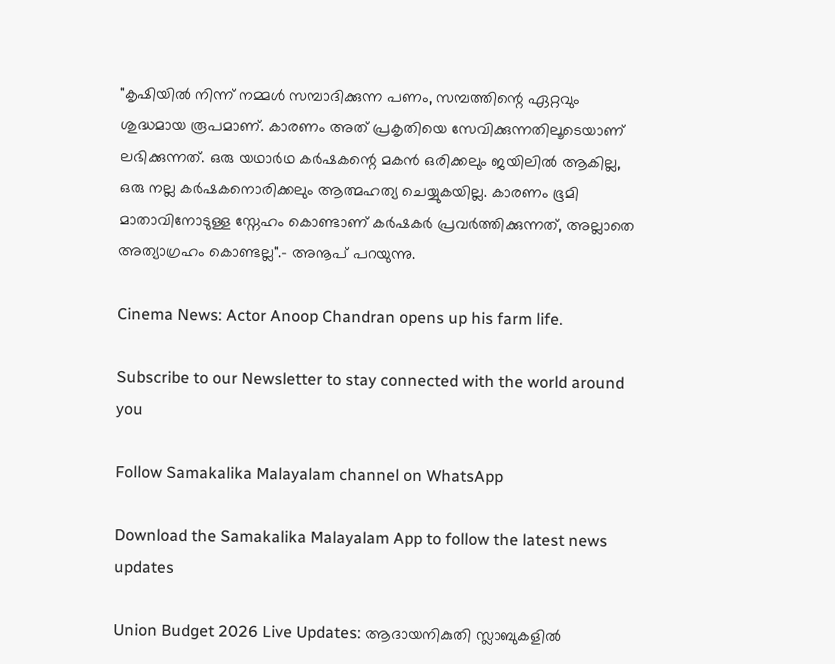"കൃഷിയിൽ നിന്ന് നമ്മൾ സമ്പാദിക്കുന്ന പണം, സമ്പത്തിന്റെ ഏറ്റവും ശുദ്ധമായ രൂപമാണ്. കാരണം അത് പ്രകൃതിയെ സേവിക്കുന്നതിലൂടെയാണ് ലഭിക്കുന്നത്. ഒരു യഥാർഥ കർഷകന്റെ മകൻ ഒരിക്കലും ജയിലിൽ ആകില്ല, ഒരു നല്ല കർഷകനൊരിക്കലും ആത്മഹത്യ ചെയ്യുകയില്ല. കാരണം ഭൂമി മാതാവിനോടുള്ള സ്നേഹം കൊണ്ടാണ് കർഷകർ‌ പ്രവർത്തിക്കുന്നത്, അല്ലാതെ അത്യാഗ്രഹം കൊണ്ടല്ല".- അനൂപ് പറയുന്നു.

Cinema News: Actor Anoop Chandran opens up his farm life.

Subscribe to our Newsletter to stay connected with the world around you

Follow Samakalika Malayalam channel on WhatsApp

Download the Samakalika Malayalam App to follow the latest news updates

Union Budget 2026 Live Updates: ആദായനികുതി സ്ലാബുകളില്‍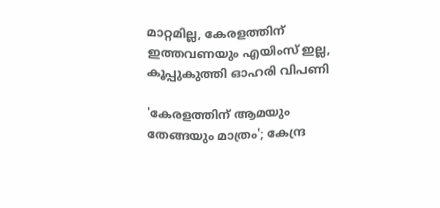മാറ്റമില്ല, കേരളത്തിന് ഇത്തവണയും എയിംസ് ഇല്ല, കൂപ്പുകുത്തി ഓഹരി വിപണി

'കേരളത്തിന് ആമയും തേങ്ങയും മാത്രം'; കേന്ദ്ര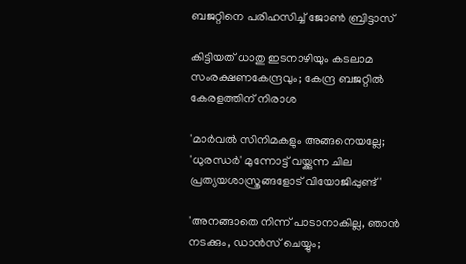ബജറ്റിനെ പരിഹസിച്ച് ജോണ്‍ ബ്രിട്ടാസ്

കിട്ടിയത് ധാതു ഇടനാഴിയും കടലാമ സംരക്ഷണകേന്ദ്രവും; കേന്ദ്ര ബജറ്റിൽ കേരളത്തിന് നിരാശ

'മാർവൽ സിനിമകളും അങ്ങനെയല്ലേ; 'ധുരന്ധർ' മുന്നോട്ട് വയ്ക്കുന്ന ചില പ്രത്യയശാസ്ത്രങ്ങളോട് വിയോജിപ്പുണ്ട്'

'അനങ്ങാതെ നിന്ന് പാടാനാകില്ല, ഞാന്‍ നടക്കും, ഡാന്‍സ് ചെയ്യും;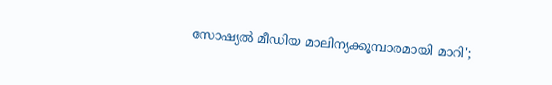സോഷ്യല്‍ മീഡിയ മാലിന്യക്കൂമ്പാരമായി മാറി';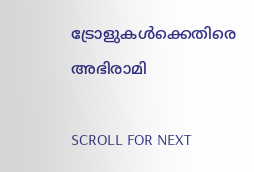ട്രോളുകള്‍ക്കെതിരെ അഭിരാമി

SCROLL FOR NEXT